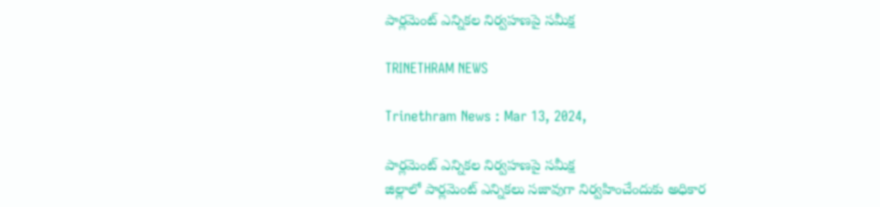పార్లమెంట్ ఎన్నికల నిర్వహణపై సమీక్ష

TRINETHRAM NEWS

Trinethram News : Mar 13, 2024,

పార్లమెంట్ ఎన్నికల నిర్వహణపై సమీక్ష
జిల్లాలో పార్లమెంట్ ఎన్నికలు సజావుగా నిర్వహించేందుకు అధికార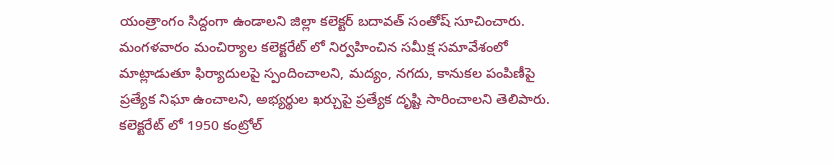యంత్రాంగం సిద్దంగా ఉండాలని జిల్లా కలెక్టర్ బదావత్ సంతోష్ సూచించారు. మంగళవారం మంచిర్యాల కలెక్టరేట్ లో నిర్వహించిన సమీక్ష సమావేశంలో మాట్లాడుతూ ఫిర్యాదులపై స్పందించాలని, మద్యం, నగదు, కానుకల పంపిణీపై ప్రత్యేక నిఘా ఉంచాలని, అభ్యర్థుల ఖర్చుపై ప్రత్యేక దృష్టి సారించాలని తెలిపారు. కలెక్టరేట్ లో 1950 కంట్రోల్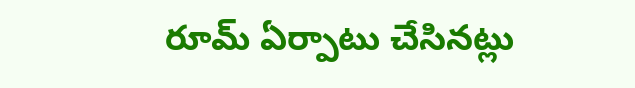రూమ్ ఏర్పాటు చేసినట్లు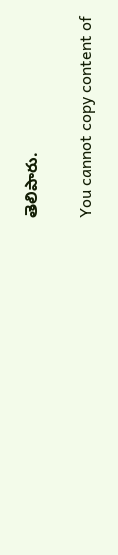తెలిపారు.

You cannot copy content of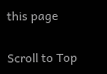this page

Scroll to Top